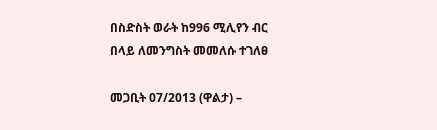በስድስት ወራት ከ996 ሚሊየን ብር በላይ ለመንግስት መመለሱ ተገለፀ

መጋቢት 07/2013 (ዋልታ) –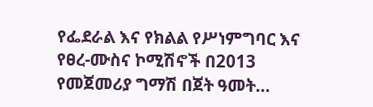የፌደራል እና የክልል የሥነምግባር እና የፀረ-ሙስና ኮሚሽኖች በ2013 የመጀመሪያ ግማሽ በጀት ዓመት…